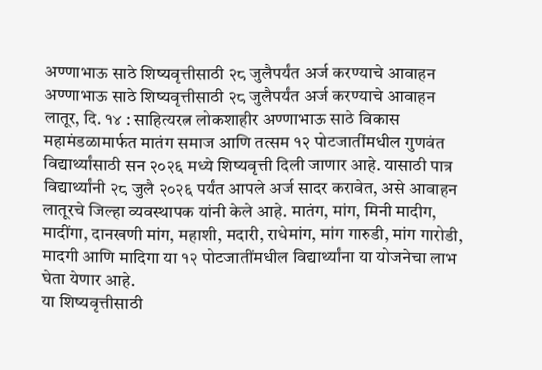अण्णाभाऊ साठे शिष्यवृत्तीसाठी २८ जुलैपर्यंत अर्ज करण्याचे आवाहन
अण्णाभाऊ साठे शिष्यवृत्तीसाठी २८ जुलैपर्यंत अर्ज करण्याचे आवाहन
लातूर, दि. १४ : साहित्यरत्न लोकशाहीर अण्णाभाऊ साठे विकास महामंडळामार्फत मातंग समाज आणि तत्सम १२ पोटजातींमधील गुणवंत विद्यार्थ्यांसाठी सन २०२६ मध्ये शिष्यवृत्ती दिली जाणार आहे. यासाठी पात्र विद्यार्थ्यांनी २८ जुलै २०२६ पर्यंत आपले अर्ज सादर करावेत, असे आवाहन लातूरचे जिल्हा व्यवस्थापक यांनी केले आहे. मातंग, मांग, मिनी मादीग, मादींगा, दानखणी मांग, महाशी, मदारी, राधेमांग, मांग गारुडी, मांग गारोडी, मादगी आणि मादिगा या १२ पोटजातींमधील विद्यार्थ्यांना या योजनेचा लाभ घेता येणार आहे.
या शिष्यवृत्तीसाठी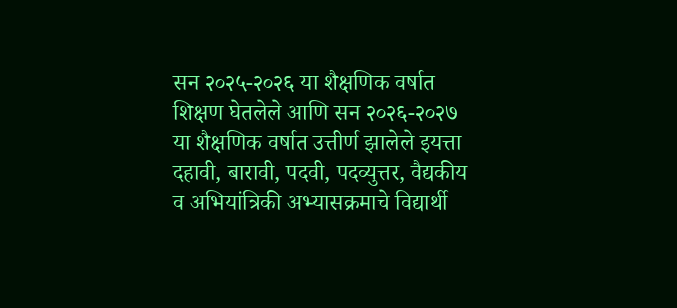सन २०२५-२०२६ या शैक्षणिक वर्षात शिक्षण घेतलेले आणि सन २०२६-२०२७ या शैक्षणिक वर्षात उत्तीर्ण झालेले इयत्ता दहावी, बारावी, पदवी, पदव्युत्तर, वैद्यकीय व अभियांत्रिकी अभ्यासक्रमाचे विद्यार्थी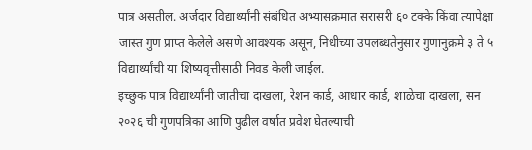पात्र असतील. अर्जदार विद्यार्थ्यांनी संबंधित अभ्यासक्रमात सरासरी ६० टक्के किंवा त्यापेक्षा जास्त गुण प्राप्त केलेले असणे आवश्यक असून, निधीच्या उपलब्धतेनुसार गुणानुक्रमे ३ ते ५ विद्यार्थ्यांची या शिष्यवृत्तीसाठी निवड केली जाईल.
इच्छुक पात्र विद्यार्थ्यांनी जातीचा दाखला, रेशन कार्ड, आधार कार्ड, शाळेचा दाखला, सन २०२६ ची गुणपत्रिका आणि पुढील वर्षात प्रवेश घेतल्याची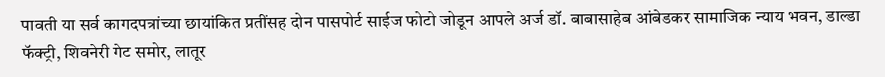पावती या सर्व कागदपत्रांच्या छायांकित प्रतींसह दोन पासपोर्ट साईज फोटो जोडून आपले अर्ज डॉ. बाबासाहेब आंबेडकर सामाजिक न्याय भवन, डाल्डा फॅक्ट्री, शिवनेरी गेट समोर, लातूर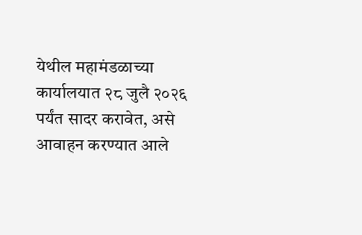येथील महामंडळाच्या कार्यालयात २८ जुलै २०२६ पर्यंत सादर करावेत, असे आवाहन करण्यात आले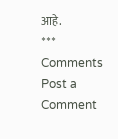आहे.
***
Comments
Post a Comment